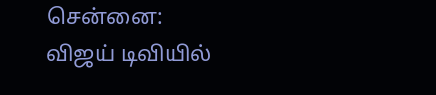சென்னை:
விஜய் டிவியில்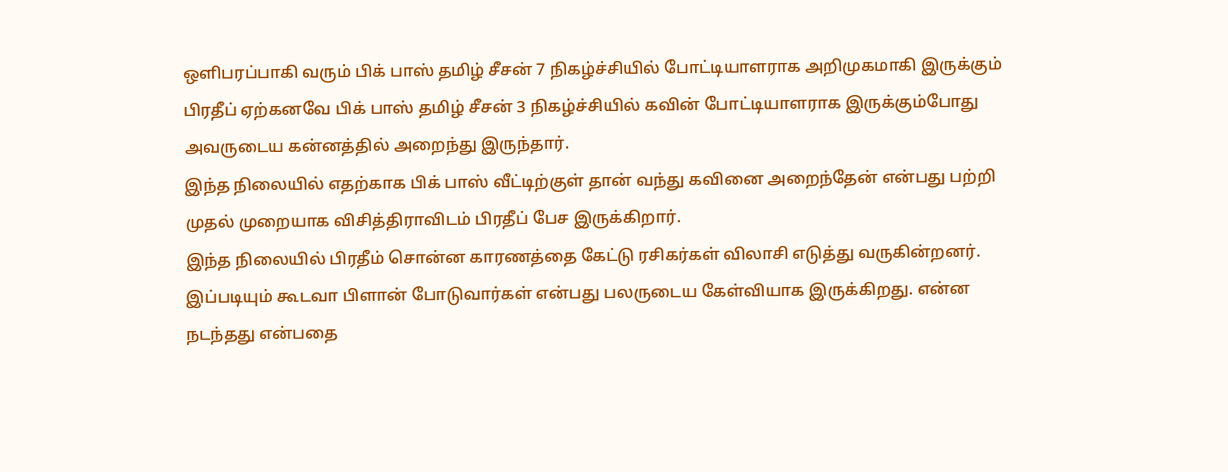ஒளிபரப்பாகி வரும் பிக் பாஸ் தமிழ் சீசன் 7 நிகழ்ச்சியில் போட்டியாளராக அறிமுகமாகி இருக்கும் பிரதீப் ஏற்கனவே பிக் பாஸ் தமிழ் சீசன் 3 நிகழ்ச்சியில் கவின் போட்டியாளராக இருக்கும்போது அவருடைய கன்னத்தில் அறைந்து இருந்தார்.
இந்த நிலையில் எதற்காக பிக் பாஸ் வீட்டிற்குள் தான் வந்து கவினை அறைந்தேன் என்பது பற்றி முதல் முறையாக விசித்திராவிடம் பிரதீப் பேச இருக்கிறார்.
இந்த நிலையில் பிரதீம் சொன்ன காரணத்தை கேட்டு ரசிகர்கள் விலாசி எடுத்து வருகின்றனர். இப்படியும் கூடவா பிளான் போடுவார்கள் என்பது பலருடைய கேள்வியாக இருக்கிறது. என்ன நடந்தது என்பதை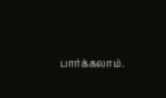பார்க்கலாம்.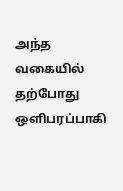அந்த வகையில் தற்போது ஒளிபரப்பாகி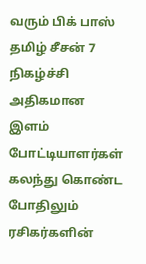வரும் பிக் பாஸ் தமிழ் சீசன் 7 நிகழ்ச்சி அதிகமான இளம் போட்டியாளர்கள் கலந்து கொண்ட போதிலும் ரசிகர்களின்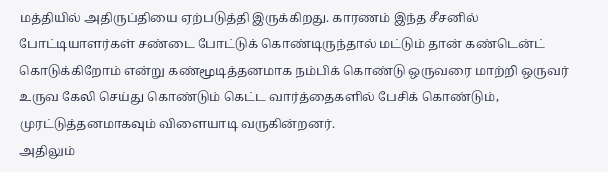மத்தியில் அதிருப்தியை ஏற்படுத்தி இருக்கிறது. காரணம் இந்த சீசனில் போட்டியாளர்கள் சண்டை போட்டுக் கொண்டிருந்தால் மட்டும் தான் கண்டென்ட் கொடுக்கிறோம் என்று கண்மூடித்தனமாக நம்பிக் கொண்டு ஒருவரை மாற்றி ஒருவர் உருவ கேலி செய்து கொண்டும் கெட்ட வார்த்தைகளில் பேசிக் கொண்டும், முரட்டுத்தனமாகவும் விளையாடி வருகின்றனர்.
அதிலும்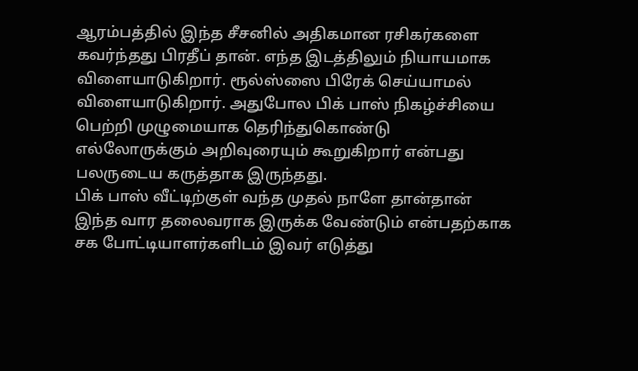ஆரம்பத்தில் இந்த சீசனில் அதிகமான ரசிகர்களை கவர்ந்தது பிரதீப் தான். எந்த இடத்திலும் நியாயமாக விளையாடுகிறார். ரூல்ஸ்ஸை பிரேக் செய்யாமல் விளையாடுகிறார். அதுபோல பிக் பாஸ் நிகழ்ச்சியை பெற்றி முழுமையாக தெரிந்துகொண்டு எல்லோருக்கும் அறிவுரையும் கூறுகிறார் என்பது பலருடைய கருத்தாக இருந்தது.
பிக் பாஸ் வீட்டிற்குள் வந்த முதல் நாளே தான்தான் இந்த வார தலைவராக இருக்க வேண்டும் என்பதற்காக சக போட்டியாளர்களிடம் இவர் எடுத்து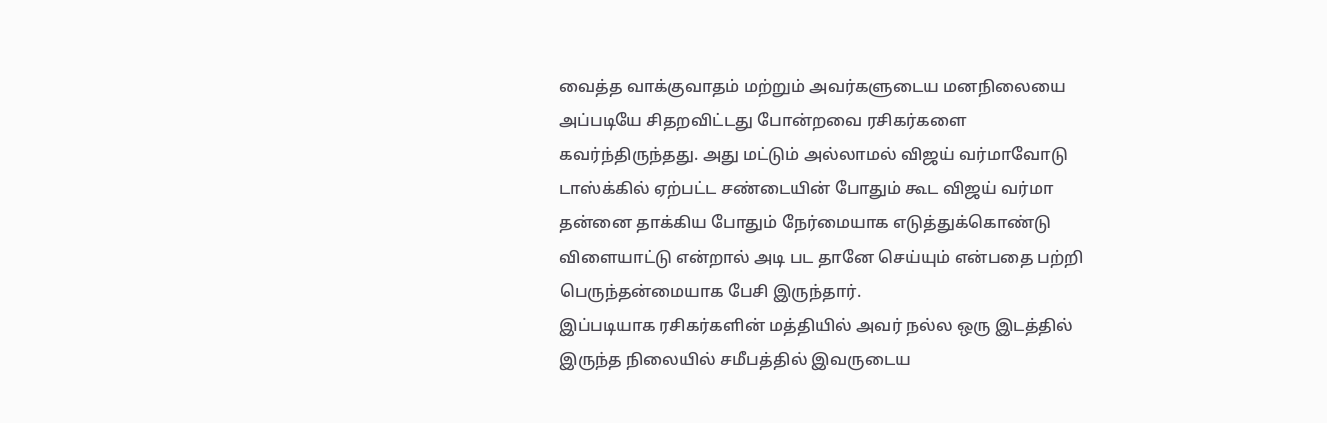வைத்த வாக்குவாதம் மற்றும் அவர்களுடைய மனநிலையை அப்படியே சிதறவிட்டது போன்றவை ரசிகர்களை கவர்ந்திருந்தது. அது மட்டும் அல்லாமல் விஜய் வர்மாவோடு டாஸ்க்கில் ஏற்பட்ட சண்டையின் போதும் கூட விஜய் வர்மா தன்னை தாக்கிய போதும் நேர்மையாக எடுத்துக்கொண்டு விளையாட்டு என்றால் அடி பட தானே செய்யும் என்பதை பற்றி பெருந்தன்மையாக பேசி இருந்தார்.
இப்படியாக ரசிகர்களின் மத்தியில் அவர் நல்ல ஒரு இடத்தில் இருந்த நிலையில் சமீபத்தில் இவருடைய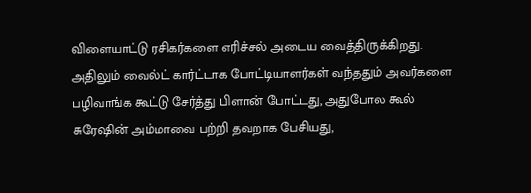விளையாட்டு ரசிகர்களை எரிச்சல் அடைய வைத்திருக்கிறது. அதிலும் வைல்ட் கார்ட்டாக போட்டியாளர்கள் வந்ததும் அவர்களை பழிவாங்க கூட்டு சேர்த்து பிளான் போட்டது, அதுபோல கூல் சுரேஷின் அம்மாவை பற்றி தவறாக பேசியது,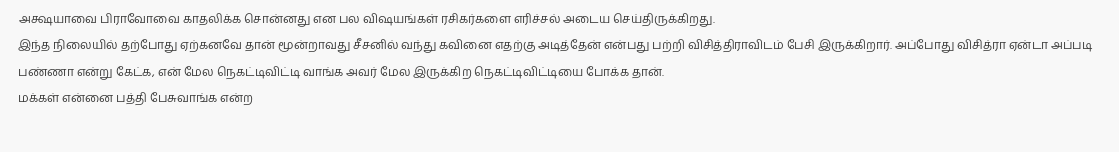அக்ஷயாவை பிராவோவை காதலிக்க சொன்னது என பல விஷயங்கள் ரசிகர்களை எரிச்சல் அடைய செய்திருக்கிறது.
இந்த நிலையில் தற்போது ஏற்கனவே தான் மூன்றாவது சீசனில் வந்து கவினை எதற்கு அடித்தேன் என்பது பற்றி விசித்திராவிடம் பேசி இருக்கிறார். அப்போது விசித்ரா ஏன்டா அப்படி பண்ணா என்று கேட்க, என் மேல நெகட்டிவிட்டி வாங்க அவர் மேல இருக்கிற நெகட்டிவிட்டியை போக்க தான்.
மக்கள் என்னை பத்தி பேசுவாங்க என்ற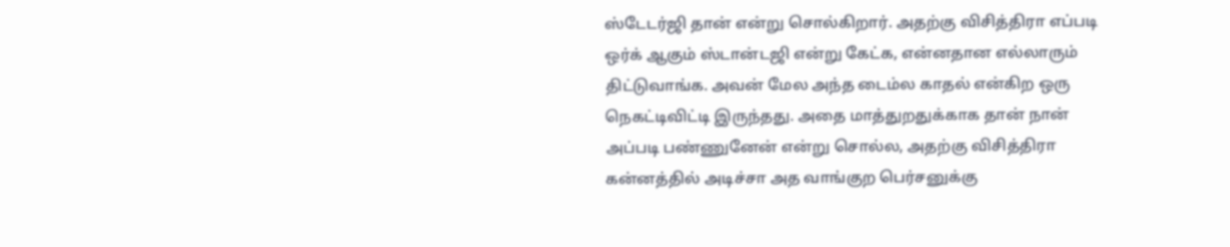ஸ்டேடர்ஜி தான் என்று சொல்கிறார். அதற்கு விசித்திரா எப்படி ஒர்க் ஆகும் ஸ்டான்டஜி என்று கேட்க, என்னதான எல்லாரும் திட்டுவாங்க. அவன் மேல அந்த டைம்ல காதல் என்கிற ஒரு நெகட்டிவிட்டி இருந்தது. அதை மாத்துறதுக்காக தான் நான் அப்படி பண்ணுனேன் என்று சொல்ல, அதற்கு விசித்திரா கன்னத்தில் அடிச்சா அத வாங்குற பெர்சனுக்கு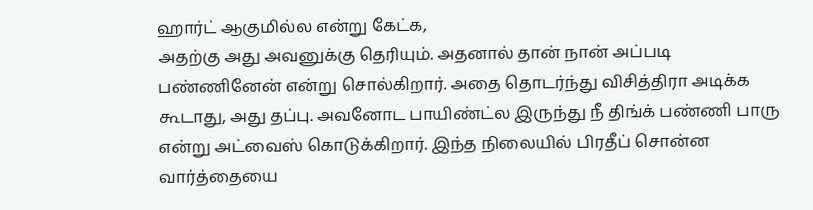ஹார்ட் ஆகுமில்ல என்று கேட்க,
அதற்கு அது அவனுக்கு தெரியும். அதனால் தான் நான் அப்படி பண்ணினேன் என்று சொல்கிறார். அதை தொடர்ந்து விசித்திரா அடிக்க கூடாது, அது தப்பு. அவனோட பாயிண்ட்ல இருந்து நீ திங்க் பண்ணி பாரு என்று அட்வைஸ் கொடுக்கிறார். இந்த நிலையில் பிரதீப் சொன்ன வார்த்தையை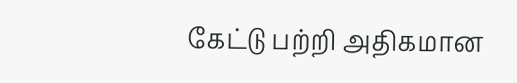கேட்டு பற்றி அதிகமான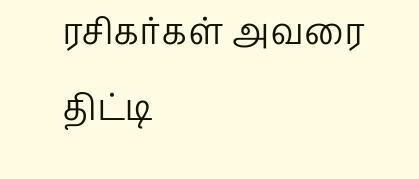ரசிகர்கள் அவரை திட்டி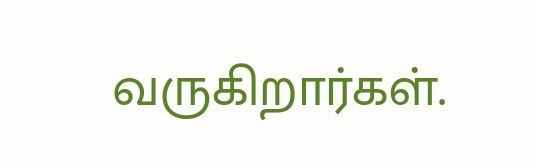வருகிறார்கள்.